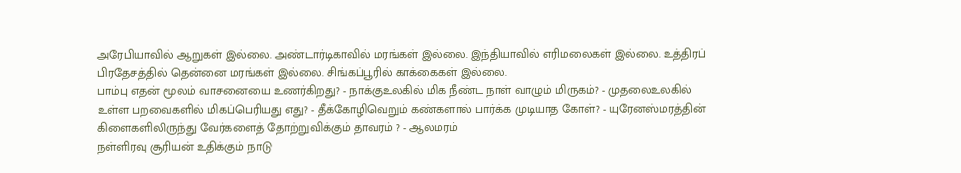அரேபியாவில் ஆறுகள் இல்லை. அண்டார்டிகாவில் மரங்கள் இல்லை. இந்தியாவில் எரிமலைகள் இல்லை. உத்திரப் பிரதேசத்தில் தென்னை மரங்கள் இல்லை. சிங்கப்பூரில் காக்கைகள் இல்லை.
பாம்பு எதன் மூலம் வாசனையை உணர்கிறது? - நாக்குஉலகில் மிக நீண்ட நாள் வாழும் மிருகம்? - முதலைஉலகில் உள்ள பறவைகளில் மிகப்பெரியது எது? - தீக்கோழிவெறும் கண்களால் பார்க்க முடியாத கோள்? - யுரேனஸ்மரத்தின் கிளைகளிலிருந்து வேர்களைத் தோற்றுவிக்கும் தாவரம் ? - ஆலமரம்
நள்ளிரவு சூரியன் உதிக்கும் நாடு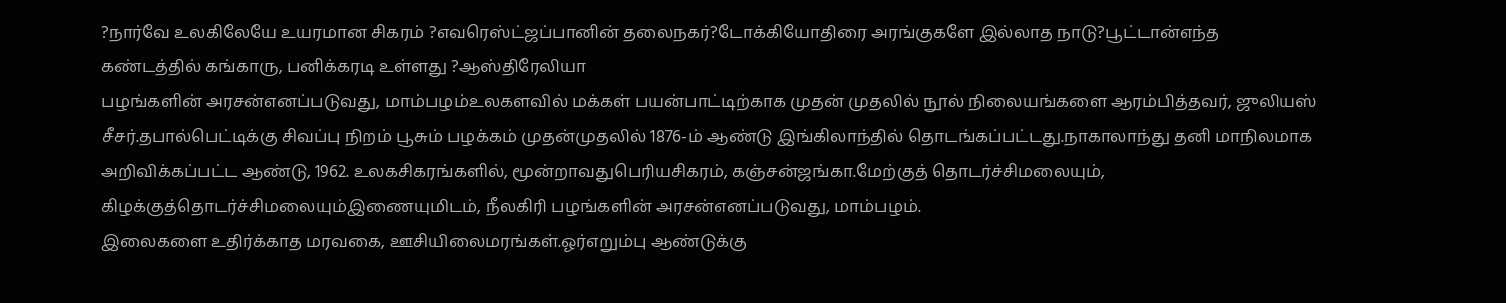?நார்வே உலகிலேயே உயரமான சிகரம் ?எவரெஸ்ட்ஜப்பானின் தலைநகர்?டோக்கியோதிரை அரங்குகளே இல்லாத நாடு?பூட்டான்எந்த கண்டத்தில் கங்காரு, பனிக்கரடி உள்ளது ?ஆஸ்திரேலியா
பழங்களின் அரசன்எனப்படுவது, மாம்பழம்உலகளவில் மக்கள் பயன்பாட்டிற்காக முதன் முதலில் நூல் நிலையங்களை ஆரம்பித்தவர், ஜுலியஸ் சீசர்.தபால்பெட்டிக்கு சிவப்பு நிறம் பூசும் பழக்கம் முதன்முதலில் 1876-ம் ஆண்டு இங்கிலாந்தில் தொடங்கப்பட்டது.நாகாலாந்து தனி மாநிலமாக அறிவிக்கப்பட்ட ஆண்டு, 1962. உலகசிகரங்களில், மூன்றாவதுபெரியசிகரம், கஞ்சன்ஜங்கா.மேற்குத் தொடர்ச்சிமலையும், கிழக்குத்தொடர்ச்சிமலையும்இணையுமிடம், நீலகிரி பழங்களின் அரசன்எனப்படுவது, மாம்பழம்.
இலைகளை உதிர்க்காத மரவகை, ஊசியிலைமரங்கள்.ஓர்எறும்பு ஆண்டுக்கு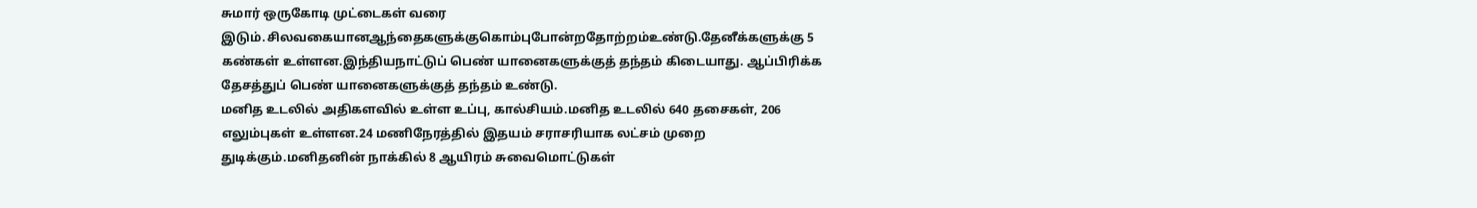சுமார் ஒருகோடி முட்டைகள் வரை இடும்.சிலவகையானஆந்தைகளுக்குகொம்புபோன்றதோற்றம்உண்டு.தேனீக்களுக்கு 5 கண்கள் உள்ளன.இந்தியநாட்டுப் பெண் யானைகளுக்குத் தந்தம் கிடையாது. ஆப்பிரிக்க தேசத்துப் பெண் யானைகளுக்குத் தந்தம் உண்டு.
மனித உடலில் அதிகளவில் உள்ள உப்பு, கால்சியம்.மனித உடலில் 640 தசைகள், 206 எலும்புகள் உள்ளன.24 மணிநேரத்தில் இதயம் சராசரியாக லட்சம் முறை துடிக்கும்.மனிதனின் நாக்கில் 8 ஆயிரம் சுவைமொட்டுகள்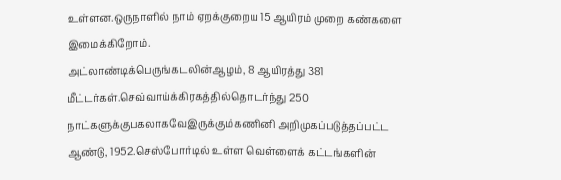உள்ளன.ஒருநாளில் நாம் ஏறக்குறைய 15 ஆயிரம் முறை கண்களை இமைக்கிறோம்.
அட்லாண்டிக்பெருங்கடலின்ஆழம், 8 ஆயிரத்து 381 மீட்டர்கள்.செவ்வாய்க்கிரகத்தில்தொடர்ந்து 250 நாட்களுக்குபகலாகவேஇருக்கும்கணினி அறிமுகப்படுத்தப்பட்ட ஆண்டு, 1952.செஸ்போர்டில் உள்ள வெள்ளைக் கட்டங்களின்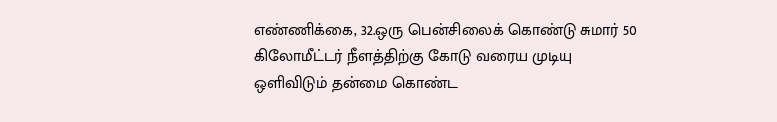எண்ணிக்கை, 32.ஒரு பென்சிலைக் கொண்டு சுமார் 50 கிலோமீட்டர் நீளத்திற்கு கோடு வரைய முடியு
ஒளிவிடும் தன்மை கொண்ட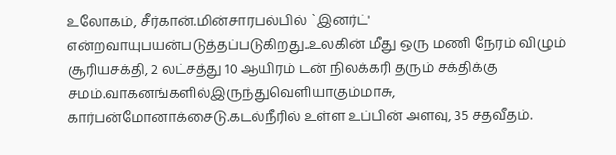உலோகம், சீர்கான்.மின்சாரபல்பில் `இனர்ட்' என்றவாயுபயன்படுத்தப்படுகிறது..உலகின் மீது ஒரு மணி நேரம் விழும் சூரியசக்தி, 2 லட்சத்து 10 ஆயிரம் டன் நிலக்கரி தரும் சக்திக்கு சமம்.வாகனங்களில்இருந்துவெளியாகும்மாசு, கார்பன்மோனாக்சைடு.கடல்நீரில் உள்ள உப்பின் அளவு, 35 சதவீதம்.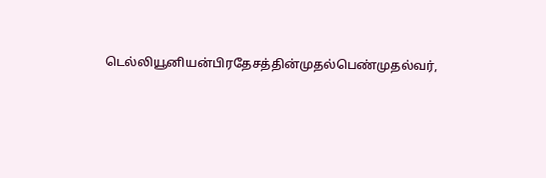டெல்லியூனியன்பிரதேசத்தின்முதல்பெண்முதல்வர்,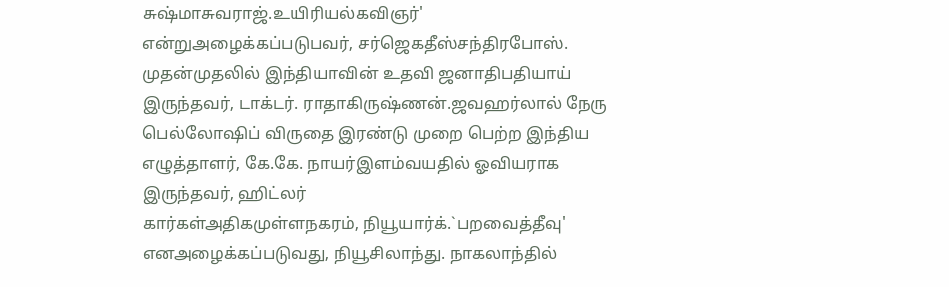சுஷ்மாசுவராஜ்.உயிரியல்கவிஞர்' என்றுஅழைக்கப்படுபவர், சர்ஜெகதீஸ்சந்திரபோஸ். முதன்முதலில் இந்தியாவின் உதவி ஜனாதிபதியாய் இருந்தவர், டாக்டர். ராதாகிருஷ்ணன்.ஜவஹர்லால் நேரு பெல்லோஷிப் விருதை இரண்டு முறை பெற்ற இந்திய எழுத்தாளர், கே.கே. நாயர்இளம்வயதில் ஓவியராக இருந்தவர், ஹிட்லர்
கார்கள்அதிகமுள்ளநகரம், நியூயார்க்.`பறவைத்தீவு' எனஅழைக்கப்படுவது, நியூசிலாந்து. நாகலாந்தில்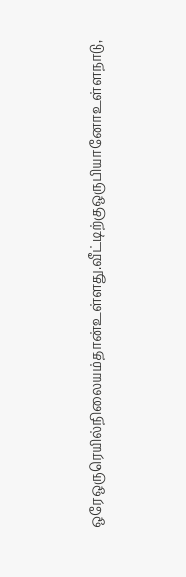ஒரேஒருரெயில்நிலையம்தான்உள்ளது.வீட்டிற்குஒருபியானோஉள்ளநாடு,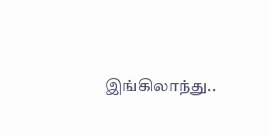இங்கிலாந்து..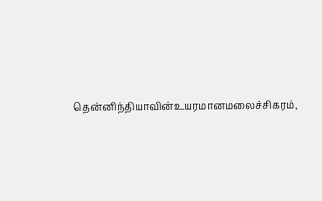தென்னிந்தியாவின்உயரமானமலைச்சிகரம்,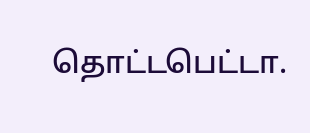தொட்டபெட்டா.